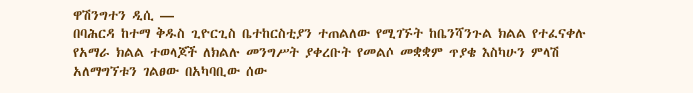ዋሽንግተን ዲሲ —
በባሕርዳ ከተማ ቅዱስ ጊዮርጊስ ቤተከርስቲያን ተጠልለው የሚገኙት ከቤንሻንጉል ክልል የተፈናቀሉ የአማራ ክልል ተወላጆች ለክልሉ መንግሥት ያቀረቡት የመልሶ መቋቋም ጥያቄ እስካሁን ምላሽ አለማግኘቱን ገልፀው በአካባቢው ሰው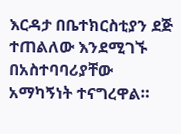እርዳታ በቤተክርስቲያን ደጅ ተጠልለው እንደሚገኙ በአስተባባሪያቸው አማካኝነት ተናግረዋል።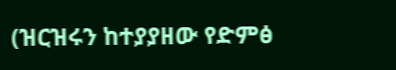(ዝርዝሩን ከተያያዘው የድምፅ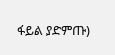ፋይል ያድምጡ)